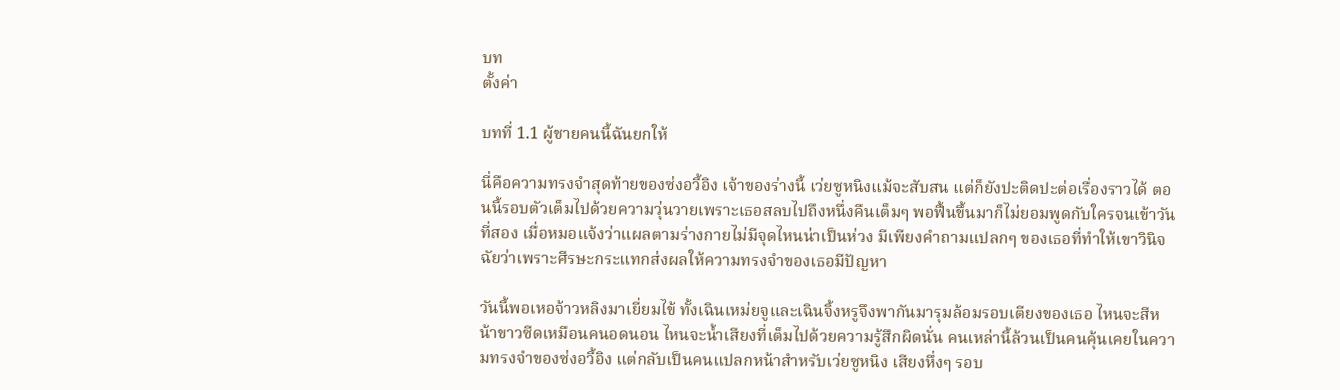บท
ตั้งค่า

บทที่ 1.1 ผู้ชายคนนี้ฉันยกให้

นี่คือความทรงจำสุดท้ายของซ่งอวี้อิง เจ้าของร่างนี้ เว่ยซูหนิงแม้จะสับสน แต่ก็ยังปะติดปะต่อเรื่องราวได้ ตอนนี้รอบตัวเต็มไปด้วยความวุ่นวายเพราะเธอสลบไปถึงหนึ่งคืนเต็มๆ พอฟื้นขึ้นมาก็ไม่ยอมพูดกับใครจนเข้าวันที่สอง เมื่อหมอแจ้งว่าแผลตามร่างกายไม่มีจุดไหนน่าเป็นห่วง มีเพียงคำถามแปลกๆ ของเธอที่ทำให้เขาวินิจฉัยว่าเพราะศีรษะกระแทกส่งผลให้ความทรงจำของเธอมีปัญหา

วันนี้พอเหอจ้าวหลิงมาเยี่ยมไข้ ทั้งเฉินเหม่ยจูและเฉินจิ้งหรูจึงพากันมารุมล้อมรอบเตียงของเธอ ไหนจะสีหน้าขาวซีดเหมือนคนอดนอน ไหนจะน้ำเสียงที่เต็มไปด้วยความรู้สึกผิดนั่น คนเหล่านี้ล้วนเป็นคนคุ้นเคยในความทรงจำของซ่งอวี้อิง แต่กลับเป็นคนแปลกหน้าสำหรับเว่ยซูหนิง เสียงหึ่งๆ รอบ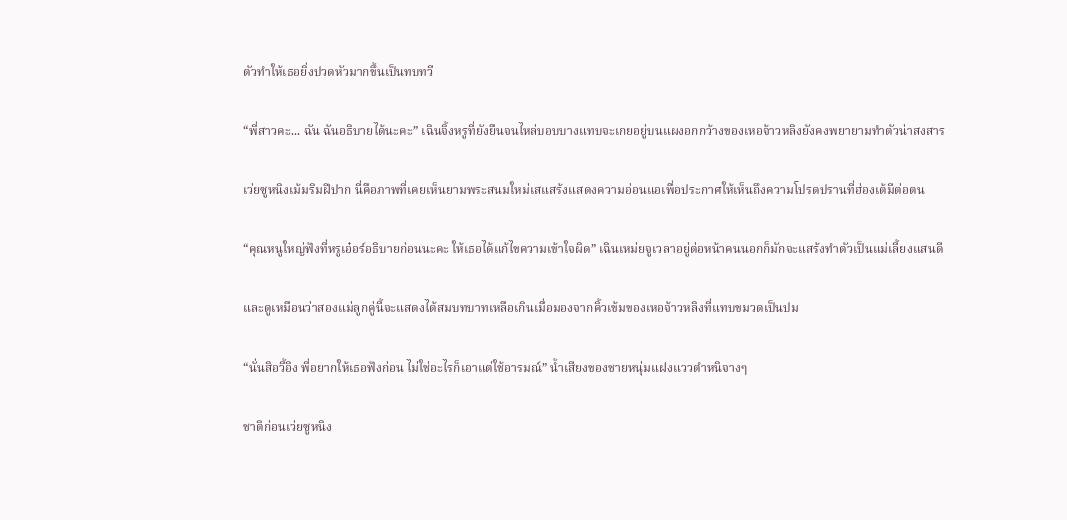ตัวทำให้เธอยิ่งปวดหัวมากขึ้นเป็นทบทวี

“พี่สาวคะ... ฉัน ฉันอธิบายได้นะคะ” เฉินจิ้งหรูที่ยังยืนจนไหล่บอบบางแทบจะเกยอยู่บนแผงอกกว้างของเหอจ้าวหลิงยังคงพยายามทำตัวน่าสงสาร

เว่ยซูหนิงเม้มริมฝีปาก นี่คือภาพที่เคยเห็นยามพระสนมใหม่เสแสร้งแสดงความอ่อนแอเพื่อประกาศให้เห็นถึงความโปรดปรานที่ฮ่องเต้มีต่อตน

“คุณหนูใหญ่ฟังที่หรูเอ๋อร์อธิบายก่อนนะคะ ให้เธอได้แก้ไขความเข้าใจผิด” เฉินเหม่ยจูเวลาอยู่ต่อหน้าคนนอกก็มักจะแสร้งทำตัวเป็นแม่เลี้ยงแสนดี

และดูเหมือนว่าสองแม่ลูกคู่นี้จะแสดงได้สมบทบาทเหลือเกินเมื่อมองจากคิ้วเข้มของเหอจ้าวหลิงที่แทบขมวดเป็นปม

“นั่นสิอวี้อิง พี่อยากให้เธอฟังก่อน ไม่ใช่อะไรก็เอาแต่ใช้อารมณ์” น้ำเสียงของชายหนุ่มแฝงแววตำหนิจางๆ

ชาติก่อนเว่ยซูหนิง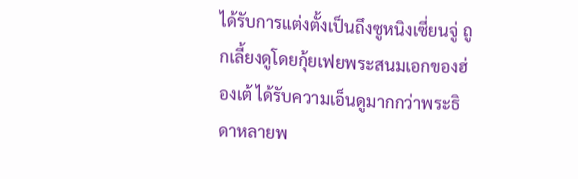ได้รับการแต่งตั้งเป็นถึงซูหนิงเซี่ยนจู่ ถูกเลี้ยงดูโดยกุ้ยเฟยพระสนมเอกของฮ่องเต้ ได้รับความเอ็นดูมากกว่าพระธิดาหลายพ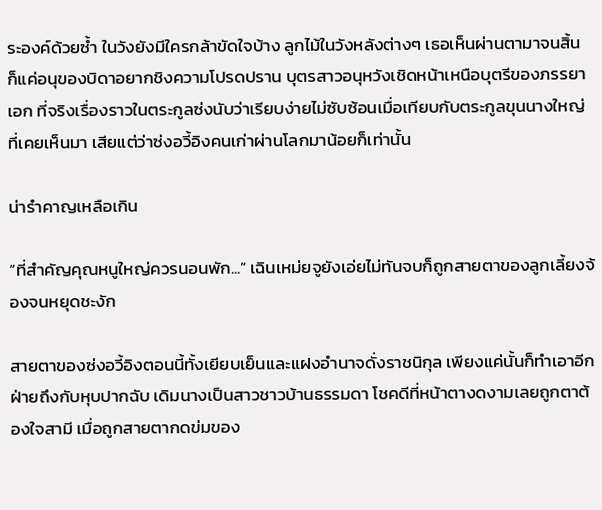ระองค์ด้วยซ้ำ ในวังยังมีใครกล้าขัดใจบ้าง ลูกไม้ในวังหลังต่างๆ เธอเห็นผ่านตามาจนสิ้น ก็แค่อนุของบิดาอยากชิงความโปรดปราน บุตรสาวอนุหวังเชิดหน้าเหนือบุตรีของภรรยาเอก ที่จริงเรื่องราวในตระกูลซ่งนับว่าเรียบง่ายไม่ซับซ้อนเมื่อเทียบกับตระกูลขุนนางใหญ่ที่เคยเห็นมา เสียแต่ว่าซ่งอวี้อิงคนเก่าผ่านโลกมาน้อยก็เท่านั้น

น่ารำคาญเหลือเกิน

“ที่สำคัญคุณหนูใหญ่ควรนอนพัก...” เฉินเหม่ยจูยังเอ่ยไม่ทันจบก็ถูกสายตาของลูกเลี้ยงจ้องจนหยุดชะงัก

สายตาของซ่งอวี้อิงตอนนี้ทั้งเยียบเย็นและแฝงอำนาจดั่งราชนิกุล เพียงแค่นั้นก็ทำเอาอีกฝ่ายถึงกับหุบปากฉับ เดิมนางเป็นสาวชาวบ้านธรรมดา โชคดีที่หน้าตางดงามเลยถูกตาต้องใจสามี เมื่อถูกสายตากดข่มของ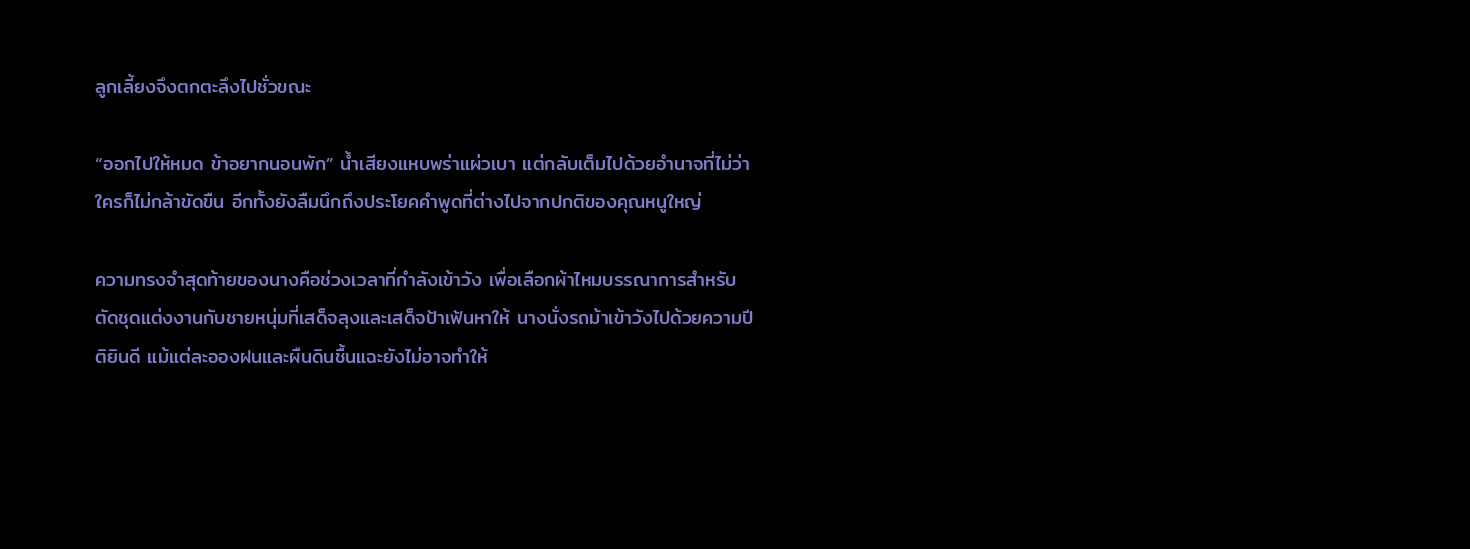ลูกเลี้ยงจึงตกตะลึงไปชั่วขณะ

“ออกไปให้หมด ข้าอยากนอนพัก” น้ำเสียงแหบพร่าแผ่วเบา แต่กลับเต็มไปด้วยอำนาจที่ไม่ว่าใครก็ไม่กล้าขัดขืน อีกทั้งยังลืมนึกถึงประโยคคำพูดที่ต่างไปจากปกติของคุณหนูใหญ่

ความทรงจำสุดท้ายของนางคือช่วงเวลาที่กำลังเข้าวัง เพื่อเลือกผ้าไหมบรรณาการสำหรับตัดชุดแต่งงานกับชายหนุ่มที่เสด็จลุงและเสด็จป้าเฟ้นหาให้ นางนั่งรถม้าเข้าวังไปด้วยความปีติยินดี แม้แต่ละอองฝนและผืนดินชื้นแฉะยังไม่อาจทำให้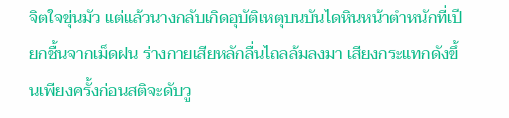จิตใจขุ่นมัว แต่แล้วนางกลับเกิดอุบัติเหตุบนบันไดหินหน้าตำหนักที่เปียกชื้นจากเม็ดฝน ร่างกายเสียหลักลื่นไถลล้มลงมา เสียงกระแทกดังขึ้นเพียงครั้งก่อนสติจะดับวู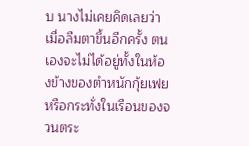บ นางไม่เคยคิดเลยว่าเมื่อลืมตาขึ้นอีกครั้ง ตนเองจะไม่ได้อยู่ทั้งในห้องข้างของตำหนักกุ้ยเฟย หรือกระทั่งในเรือนของจวนตระ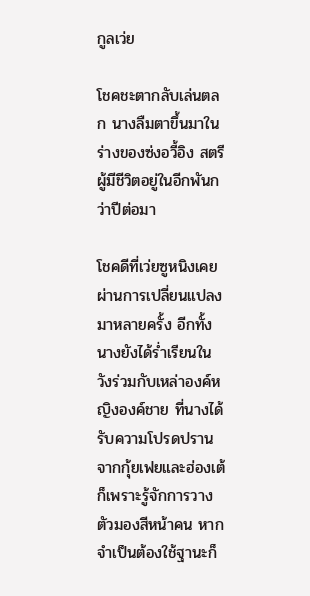กูลเว่ย

โชคชะตากลับเล่นตลก นางลืมตาขึ้นมาในร่างของซ่งอวี้อิง สตรีผู้มีชีวิตอยู่ในอีกพันกว่าปีต่อมา

โชคดีที่เว่ยซูหนิงเคยผ่านการเปลี่ยนแปลงมาหลายครั้ง อีกทั้งนางยังได้ร่ำเรียนในวังร่วมกับเหล่าองค์หญิงองค์ชาย ที่นางได้รับความโปรดปรานจากกุ้ยเฟยและฮ่องเต้ก็เพราะรู้จักการวางตัวมองสีหน้าคน หากจำเป็นต้องใช้ฐานะก็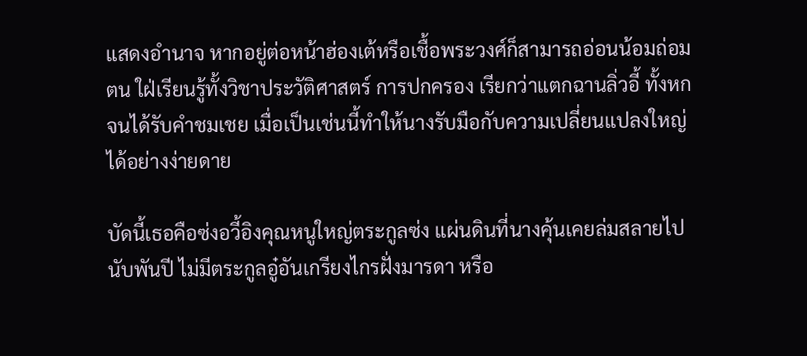แสดงอำนาจ หากอยู่ต่อหน้าฮ่องเต้หรือเชื้อพระวงศ์ก็สามารถอ่อนน้อมถ่อมตน ใฝ่เรียนรู้ทั้งวิชาประวัติศาสตร์ การปกครอง เรียกว่าแตกฉานลิ่วอี้ ทั้งหกจนได้รับคำชมเชย เมื่อเป็นเช่นนี้ทำให้นางรับมือกับความเปลี่ยนแปลงใหญ่ได้อย่างง่ายดาย

บัดนี้เธอคือซ่งอวี้อิงคุณหนูใหญ่ตระกูลซ่ง แผ่นดินที่นางคุ้นเคยล่มสลายไปนับพันปี ไม่มีตระกูลอู๋อันเกรียงไกรฝั่งมารดา หรือ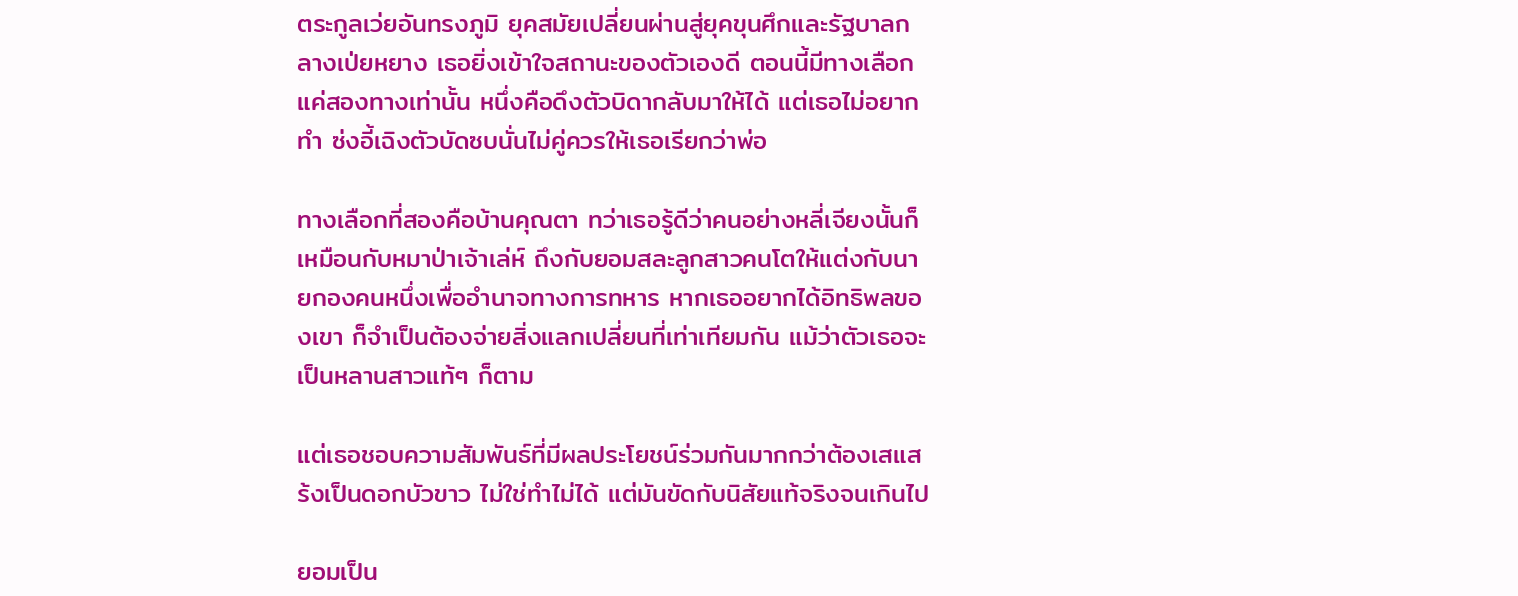ตระกูลเว่ยอันทรงภูมิ ยุคสมัยเปลี่ยนผ่านสู่ยุคขุนศึกและรัฐบาลกลางเป่ยหยาง เธอยิ่งเข้าใจสถานะของตัวเองดี ตอนนี้มีทางเลือกแค่สองทางเท่านั้น หนึ่งคือดึงตัวบิดากลับมาให้ได้ แต่เธอไม่อยากทำ ซ่งอี้เฉิงตัวบัดซบนั่นไม่คู่ควรให้เธอเรียกว่าพ่อ

ทางเลือกที่สองคือบ้านคุณตา ทว่าเธอรู้ดีว่าคนอย่างหลี่เจียงนั้นก็เหมือนกับหมาป่าเจ้าเล่ห์ ถึงกับยอมสละลูกสาวคนโตให้แต่งกับนายกองคนหนึ่งเพื่ออำนาจทางการทหาร หากเธออยากได้อิทธิพลของเขา ก็จำเป็นต้องจ่ายสิ่งแลกเปลี่ยนที่เท่าเทียมกัน แม้ว่าตัวเธอจะเป็นหลานสาวแท้ๆ ก็ตาม

แต่เธอชอบความสัมพันธ์ที่มีผลประโยชน์ร่วมกันมากกว่าต้องเสแสร้งเป็นดอกบัวขาว ไม่ใช่ทำไม่ได้ แต่มันขัดกับนิสัยแท้จริงจนเกินไป

ยอมเป็น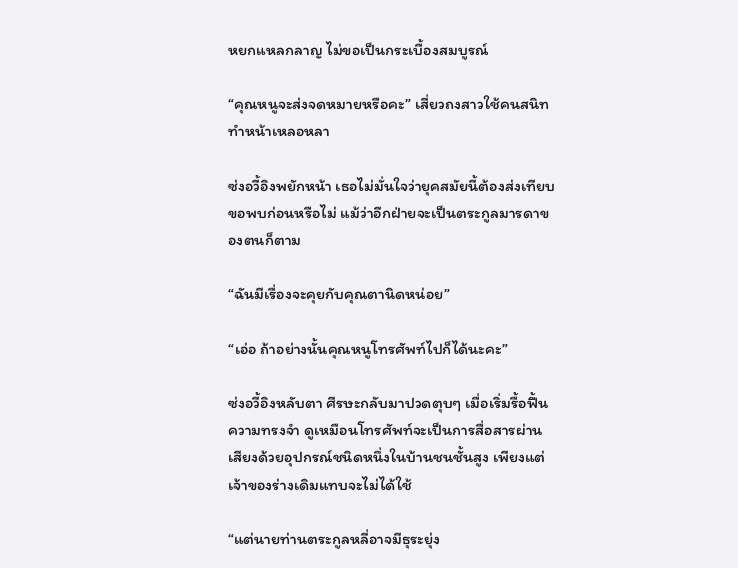หยกแหลกลาญ ไม่ขอเป็นกระเบื้องสมบูรณ์

“คุณหนูจะส่งจดหมายหรือคะ” เสี่ยวถงสาวใช้คนสนิททำหน้าเหลอหลา

ซ่งอวี้อิงพยักหน้า เธอไม่มั่นใจว่ายุคสมัยนี้ต้องส่งเทียบขอพบก่อนหรือไม่ แม้ว่าอีกฝ่ายจะเป็นตระกูลมารดาของตนก็ตาม

“ฉันมีเรื่องจะคุยกับคุณตานิดหน่อย”

“เอ่อ ถ้าอย่างนั้นคุณหนูโทรศัพท์ไปก็ได้นะคะ”

ซ่งอวี้อิงหลับตา ศีรษะกลับมาปวดตุบๆ เมื่อเริ่มรื้อฟื้นความทรงจำ ดูเหมือนโทรศัพท์จะเป็นการสื่อสารผ่านเสียงด้วยอุปกรณ์ชนิดหนึ่งในบ้านชนชั้นสูง เพียงแต่เจ้าของร่างเดิมแทบจะไม่ได้ใช้

“แต่นายท่านตระกูลหลี่อาจมีธุระยุ่ง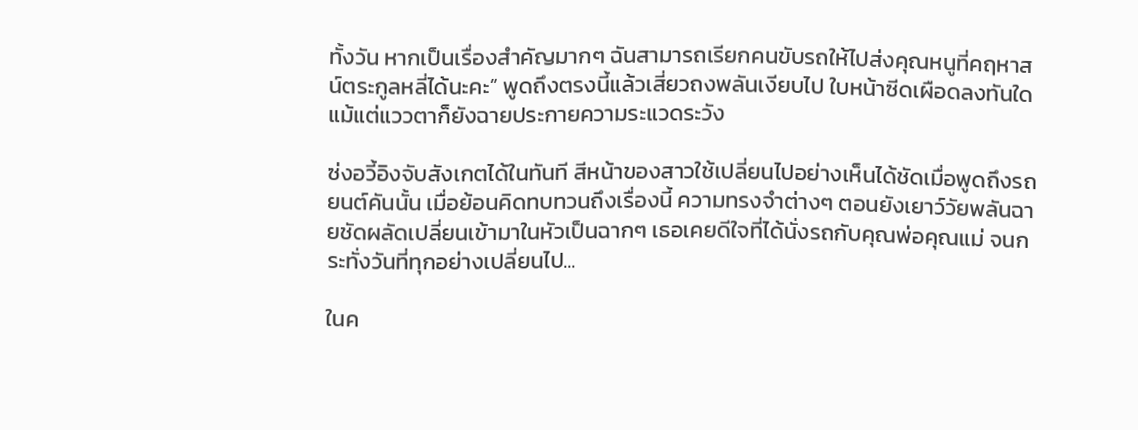ทั้งวัน หากเป็นเรื่องสำคัญมากๆ ฉันสามารถเรียกคนขับรถให้ไปส่งคุณหนูที่คฤหาสน์ตระกูลหลี่ได้นะคะ” พูดถึงตรงนี้แล้วเสี่ยวถงพลันเงียบไป ใบหน้าซีดเผือดลงทันใด แม้แต่แววตาก็ยังฉายประกายความระแวดระวัง

ซ่งอวี้อิงจับสังเกตได้ในทันที สีหน้าของสาวใช้เปลี่ยนไปอย่างเห็นได้ชัดเมื่อพูดถึงรถยนต์คันนั้น เมื่อย้อนคิดทบทวนถึงเรื่องนี้ ความทรงจำต่างๆ ตอนยังเยาว์วัยพลันฉายชัดผลัดเปลี่ยนเข้ามาในหัวเป็นฉากๆ เธอเคยดีใจที่ได้นั่งรถกับคุณพ่อคุณแม่ จนกระทั่งวันที่ทุกอย่างเปลี่ยนไป...

ในค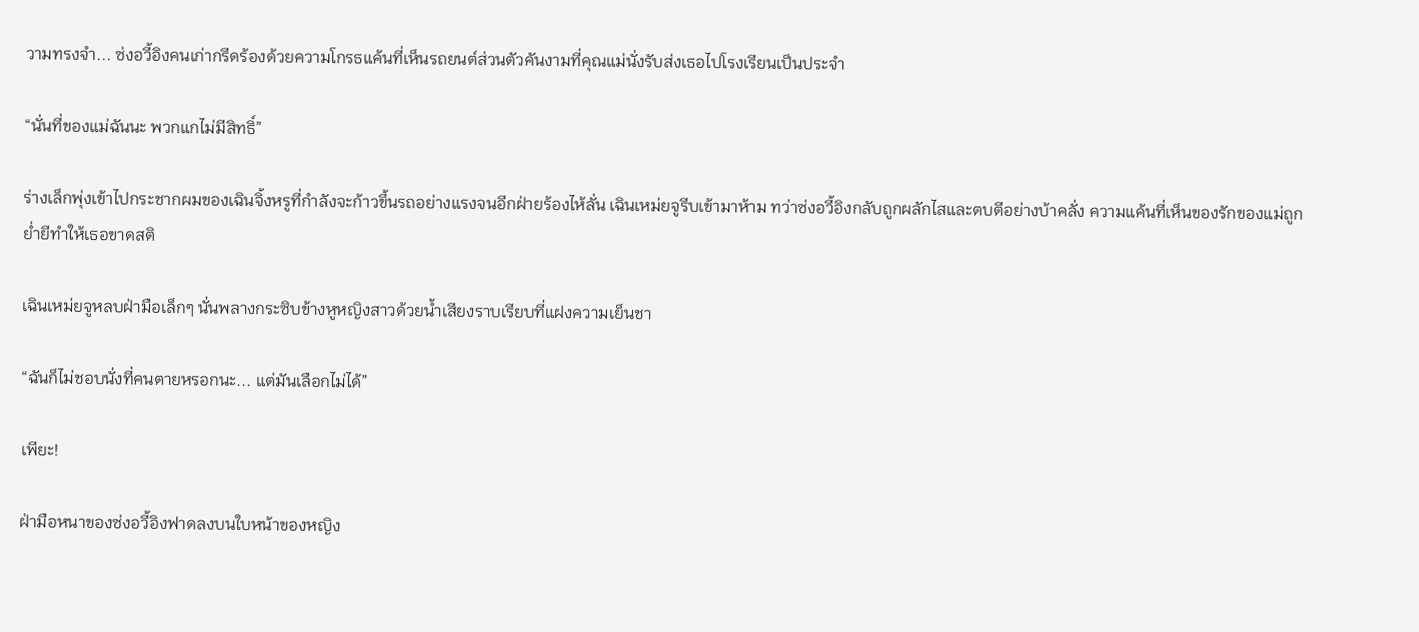วามทรงจำ... ซ่งอวี้อิงคนเก่ากรีดร้องด้วยความโกรธแค้นที่เห็นรถยนต์ส่วนตัวคันงามที่คุณแม่นั่งรับส่งเธอไปโรงเรียนเป็นประจำ

“นั่นที่ของแม่ฉันนะ พวกแกไม่มีสิทธิ์”

ร่างเล็กพุ่งเข้าไปกระชากผมของเฉินจิ้งหรูที่กำลังจะก้าวขึ้นรถอย่างแรงจนอีกฝ่ายร้องไห้ลั่น เฉินเหม่ยจูรีบเข้ามาห้าม ทว่าซ่งอวี้อิงกลับถูกผลักไสและตบตีอย่างบ้าคลั่ง ความแค้นที่เห็นของรักของแม่ถูกย่ำยีทำให้เธอขาดสติ

เฉินเหม่ยจูหลบฝ่ามือเล็กๆ นั่นพลางกระซิบข้างหูหญิงสาวด้วยน้ำเสียงราบเรียบที่แฝงความเย็นชา

“ฉันก็ไม่ชอบนั่งที่คนตายหรอกนะ... แต่มันเลือกไม่ได้”

เพียะ!

ฝ่ามือหนาของซ่งอวี้อิงฟาดลงบนใบหน้าของหญิง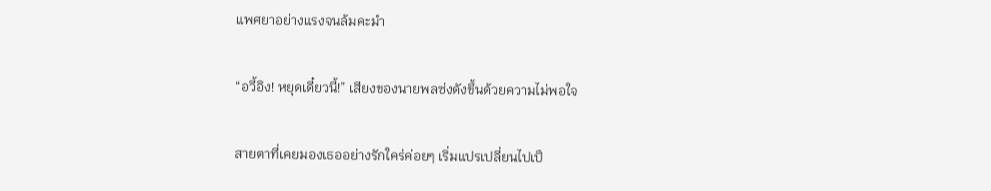แพศยาอย่างแรงจนล้มคะมำ

“อวี้อิง! หยุดเดี๋ยวนี้!” เสียงของนายพลซ่งดังขึ้นด้วยความไม่พอใจ

สายตาที่เคยมองเธออย่างรักใคร่ค่อยๆ เริ่มแปรเปลี่ยนไปเป็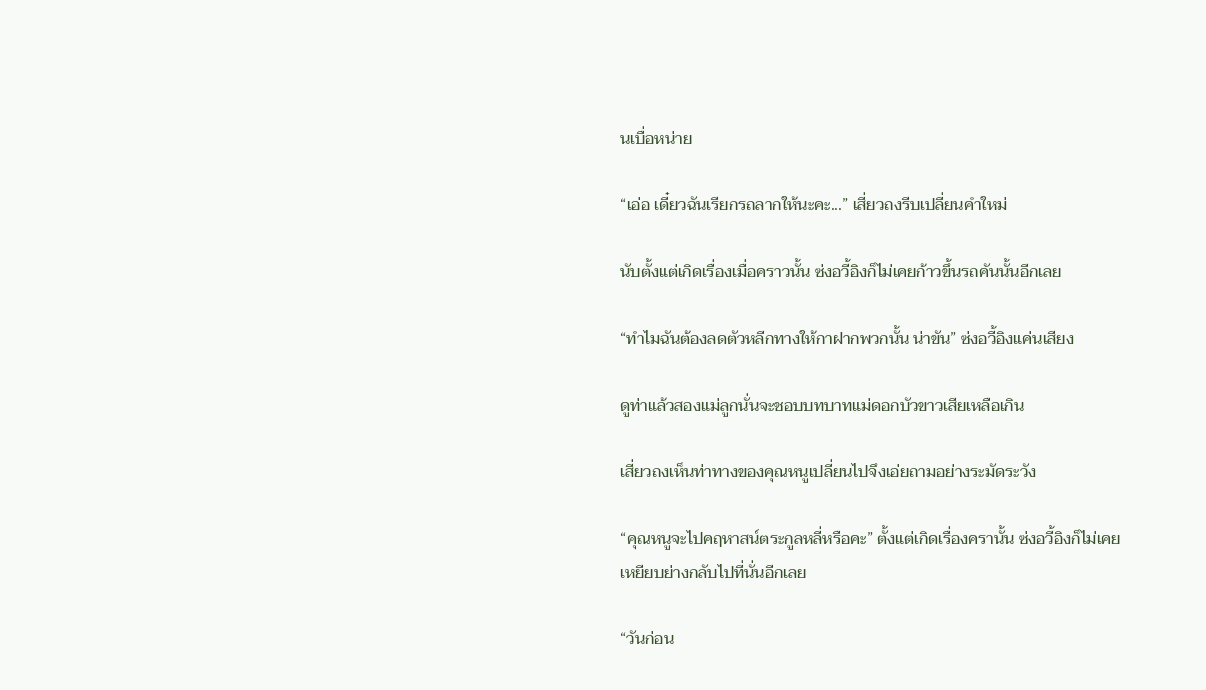นเบื่อหน่าย

“เอ่อ เดี๋ยวฉันเรียกรถลากให้นะคะ...” เสี่ยวถงรีบเปลี่ยนคำใหม่

นับตั้งแต่เกิดเรื่องเมื่อคราวนั้น ซ่งอวี้อิงก็ไม่เคยก้าวขึ้นรถคันนั้นอีกเลย

“ทำไมฉันต้องลดตัวหลีกทางให้กาฝากพวกนั้น น่าขัน” ซ่งอวี้อิงแค่นเสียง

ดูท่าแล้วสองแม่ลูกนั่นจะชอบบทบาทแม่ดอกบัวขาวเสียเหลือเกิน

เสี่ยวถงเห็นท่าทางของคุณหนูเปลี่ยนไปจึงเอ่ยถามอย่างระมัดระวัง

“คุณหนูจะไปคฤหาสน์ตระกูลหลี่หรือคะ” ตั้งแต่เกิดเรื่องครานั้น ซ่งอวี้อิงก็ไม่เคยเหยียบย่างกลับไปที่นั่นอีกเลย

“วันก่อน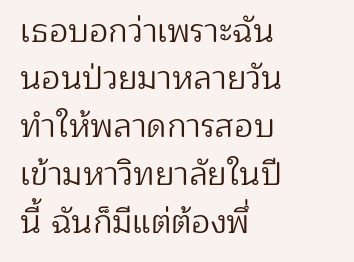เธอบอกว่าเพราะฉันนอนป่วยมาหลายวัน ทำให้พลาดการสอบเข้ามหาวิทยาลัยในปีนี้ ฉันก็มีแต่ต้องพึ่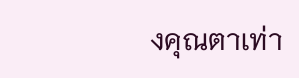งคุณตาเท่า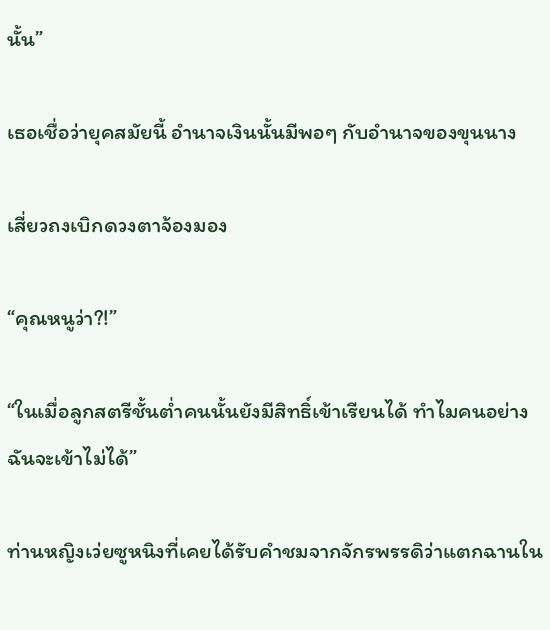นั้น”

เธอเชื่อว่ายุคสมัยนี้ อำนาจเงินนั้นมีพอๆ กับอำนาจของขุนนาง

เสี่ยวถงเบิกดวงตาจ้องมอง

“คุณหนูว่า?!”

“ในเมื่อลูกสตรีชั้นต่ำคนนั้นยังมีสิทธิ์เข้าเรียนได้ ทำไมคนอย่างฉันจะเข้าไม่ได้”

ท่านหญิงเว่ยซูหนิงที่เคยได้รับคำชมจากจักรพรรดิว่าแตกฉานใน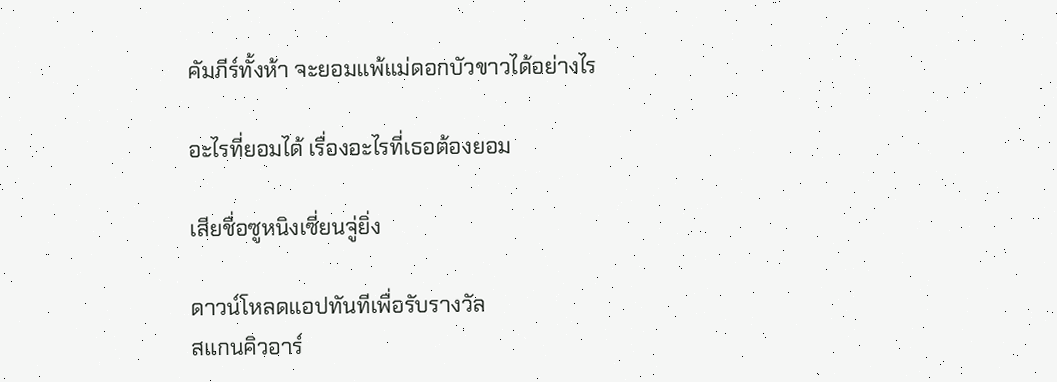คัมภีร์ทั้งห้า จะยอมแพ้แม่ดอกบัวขาวได้อย่างไร

อะไรที่ยอมได้ เรื่องอะไรที่เธอต้องยอม

เสียชื่อซูหนิงเซี่ยนจู่ยิ่ง

ดาวน์โหลดแอปทันทีเพื่อรับรางวัล
สแกนคิวอาร์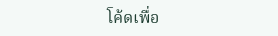โค้ดเพื่อ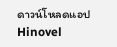ดาวน์โหลดแอปHinovel